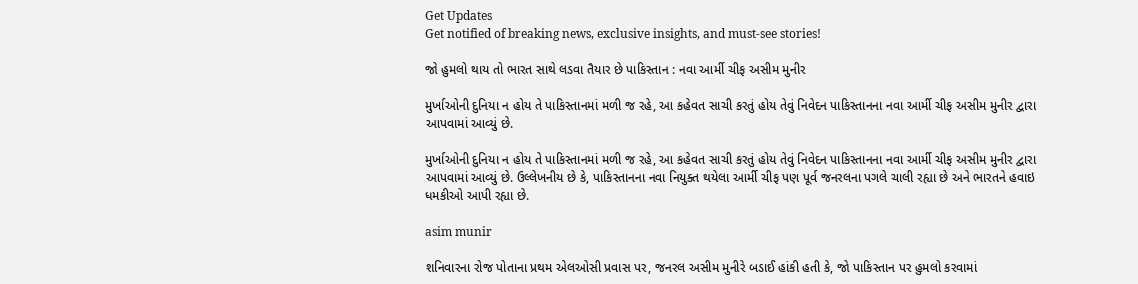Get Updates
Get notified of breaking news, exclusive insights, and must-see stories!

જો હુમલો થાય તો ભારત સાથે લડવા તૈયાર છે પાકિસ્તાન : નવા આર્મી ચીફ અસીમ મુનીર

મુર્ખાઓની દુનિયા ન હોય તે પાકિસ્તાનમાં મળી જ રહે, આ કહેવત સાચી કરતું હોય તેવું નિવેદન પાકિસ્તાનના નવા આર્મી ચીફ અસીમ મુનીર દ્વારા આપવામાં આવ્યું છે.

મુર્ખાઓની દુનિયા ન હોય તે પાકિસ્તાનમાં મળી જ રહે, આ કહેવત સાચી કરતું હોય તેવું નિવેદન પાકિસ્તાનના નવા આર્મી ચીફ અસીમ મુનીર દ્વારા આપવામાં આવ્યું છે. ઉલ્લેખનીય છે કે, પાકિસ્તાનના નવા નિયુક્ત થયેલા આર્મી ચીફ પણ પૂર્વ જનરલના પગલે ચાલી રહ્યા છે અને ભારતને હવાઇ ધમકીઓ આપી રહ્યા છે.

asim munir

શનિવારના રોજ પોતાના પ્રથમ એલઓસી પ્રવાસ પર, જનરલ અસીમ મુનીરે બડાઈ હાંકી હતી કે, જો પાકિસ્તાન પર હુમલો કરવામાં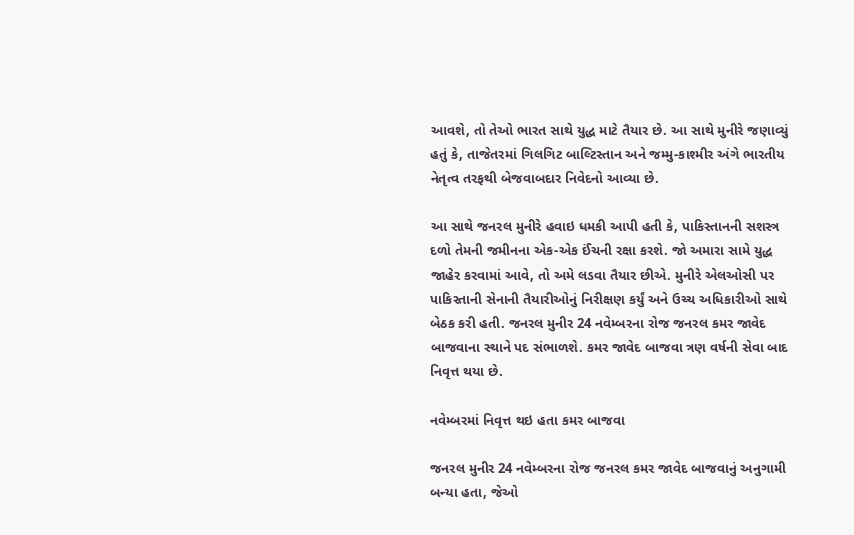આવશે, તો તેઓ ભારત સાથે યુદ્ધ માટે તૈયાર છે. આ સાથે મુનીરે જણાવ્યું હતું કે, તાજેતરમાં ગિલગિટ બાલ્ટિસ્તાન અને જમ્મુ-કાશ્મીર અંગે ભારતીય નેતૃત્વ તરફથી બેજવાબદાર નિવેદનો આવ્યા છે.

આ સાથે જનરલ મુનીરે હવાઇ ધમકી આપી હતી કે, પાકિસ્તાનની સશસ્ત્ર દળો તેમની જમીનના એક-એક ઈંચની રક્ષા કરશે. જો અમારા સામે યુદ્ધ જાહેર કરવામાં આવે, તો અમે લડવા તૈયાર છીએ. મુનીરે એલઓસી પર પાકિસ્તાની સેનાની તૈયારીઓનું નિરીક્ષણ કર્યું અને ઉચ્ચ અધિકારીઓ સાથે બેઠક કરી હતી. જનરલ મુનીર 24 નવેમ્બરના રોજ જનરલ કમર જાવેદ બાજવાના સ્થાને પદ સંભાળશે. કમર જાવેદ બાજવા ત્રણ વર્ષની સેવા બાદ નિવૃત્ત થયા છે.

નવેમ્બરમાં નિવૃત્ત થઇ હતા કમર બાજવા

જનરલ મુનીર 24 નવેમ્બરના રોજ જનરલ કમર જાવેદ બાજવાનું અનુગામી બન્યા હતા, જેઓ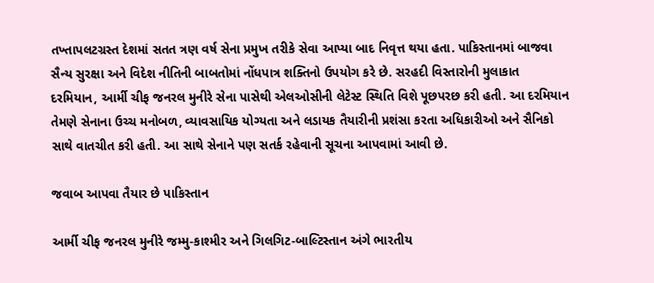તખ્તાપલટગ્રસ્ત દેશમાં સતત ત્રણ વર્ષ સેના પ્રમુખ તરીકે સેવા આપ્યા બાદ નિવૃત્ત થયા હતા. પાકિસ્તાનમાં બાજવા સૈન્ય સુરક્ષા અને વિદેશ નીતિની બાબતોમાં નોંધપાત્ર શક્તિનો ઉપયોગ કરે છે. સરહદી વિસ્તારોની મુલાકાત દરમિયાન, આર્મી ચીફ જનરલ મુનીરે સેના પાસેથી એલઓસીની લેટેસ્ટ સ્થિતિ વિશે પૂછપરછ કરી હતી. આ દરમિયાન તેમણે સેનાના ઉચ્ચ મનોબળ, વ્યાવસાયિક યોગ્યતા અને લડાયક તૈયારીની પ્રશંસા કરતા અધિકારીઓ અને સૈનિકો સાથે વાતચીત કરી હતી. આ સાથે સેનાને પણ સતર્ક રહેવાની સૂચના આપવામાં આવી છે.

જવાબ આપવા તૈયાર છે પાકિસ્તાન

આર્મી ચીફ જનરલ મુનીરે જમ્મુ-કાશ્મીર અને ગિલગિટ-બાલ્ટિસ્તાન અંગે ભારતીય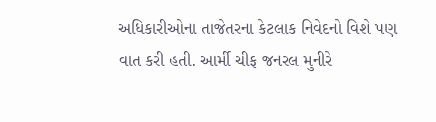અધિકારીઓના તાજેતરના કેટલાક નિવેદનો વિશે પણ વાત કરી હતી. આર્મી ચીફ જનરલ મુનીરે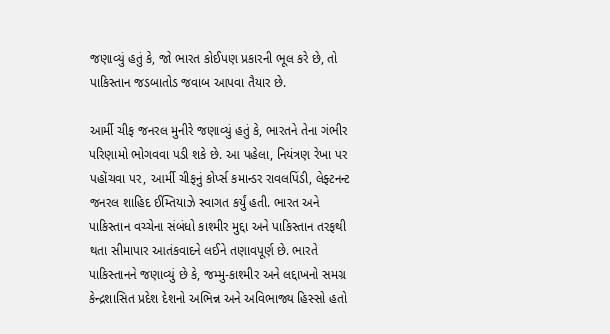જણાવ્યું હતું કે, જો ભારત કોઈપણ પ્રકારની ભૂલ કરે છે, તો પાકિસ્તાન જડબાતોડ જવાબ આપવા તૈયાર છે.

આર્મી ચીફ જનરલ મુનીરે જણાવ્યું હતું કે, ભારતને તેના ગંભીર પરિણામો ભોગવવા પડી શકે છે. આ પહેલા, નિયંત્રણ રેખા પર પહોંચવા પર, આર્મી ચીફનું કોર્પ્સ કમાન્ડર રાવલપિંડી, લેફ્ટનન્ટ જનરલ શાહિદ ઈમ્તિયાઝે સ્વાગત કર્યું હતી. ભારત અને પાકિસ્તાન વચ્ચેના સંબંધો કાશ્મીર મુદ્દા અને પાકિસ્તાન તરફથી થતા સીમાપાર આતંકવાદને લઈને તણાવપૂર્ણ છે. ભારતે પાકિસ્તાનને જણાવ્યું છે કે, જમ્મુ-કાશ્મીર અને લદ્દાખનો સમગ્ર કેન્દ્રશાસિત પ્રદેશ દેશનો અભિન્ન અને અવિભાજ્ય હિસ્સો હતો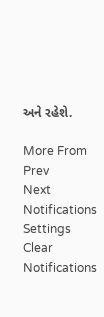અને રહેશે.

More From
Prev
Next
Notifications
Settings
Clear Notifications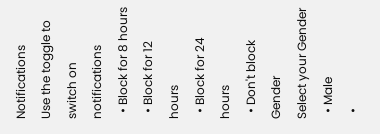Notifications
Use the toggle to switch on notifications
  • Block for 8 hours
  • Block for 12 hours
  • Block for 24 hours
  • Don't block
Gender
Select your Gender
  • Male
  •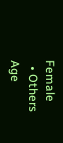Female
  • Others
Age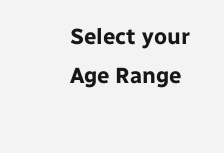Select your Age Range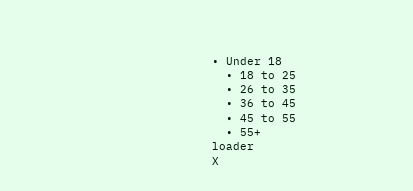• Under 18
  • 18 to 25
  • 26 to 35
  • 36 to 45
  • 45 to 55
  • 55+
loader
X